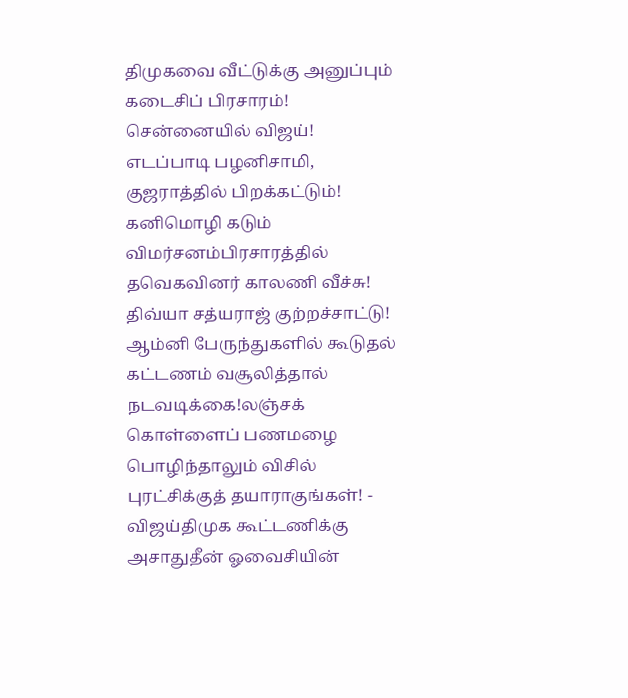திமுகவை வீட்டுக்கு அனுப்பும் கடைசிப் பிரசாரம்! சென்னையில் விஜய்! எடப்பாடி பழனிசாமி, குஜராத்தில் பிறக்கட்டும்! கனிமொழி கடும் விமர்சனம்பிரசாரத்தில் தவெகவினர் காலணி வீச்சு! திவ்யா சத்யராஜ் குற்றச்சாட்டு! ஆம்னி பேருந்துகளில் கூடுதல் கட்டணம் வசூலித்தால் நடவடிக்கை!லஞ்சக் கொள்ளைப் பணமழை பொழிந்தாலும் விசில் புரட்சிக்குத் தயாராகுங்கள்! - விஜய்திமுக கூட்டணிக்கு அசாதுதீன் ஓவைசியின்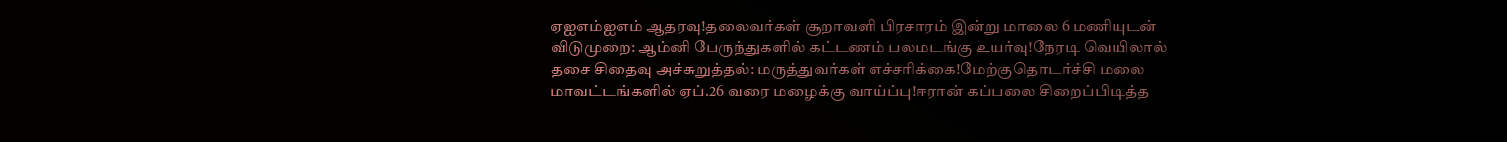ஏஐஎம்ஐஎம் ஆதரவு!தலைவர்கள் சூறாவளி பிரசாரம் இன்று மாலை 6 மணியுடன் விடுமுறை: ஆம்னி பேருந்துகளில் கட்டணம் பலமடங்கு உயர்வு!நேரடி வெயிலால் தசை சிதைவு அச்சுறுத்தல்: மருத்துவர்கள் எச்சரிக்கை!மேற்குதொடர்ச்சி மலை மாவட்டங்களில் ஏப்.26 வரை மழைக்கு வாய்ப்பு!ஈரான் கப்பலை சிறைப்பிடித்த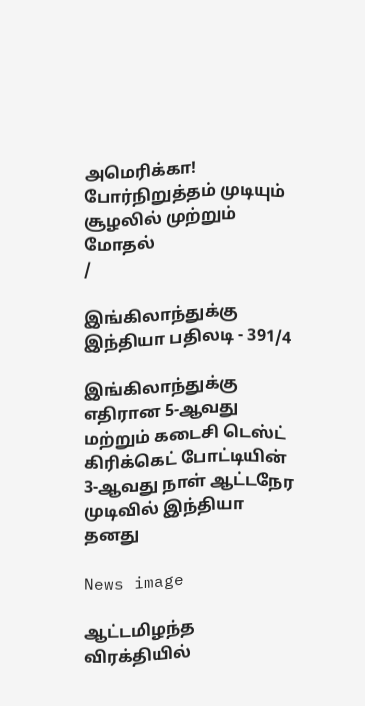அமெரிக்கா! போர்நிறுத்தம் முடியும் சூழலில் முற்றும் மோதல்
/

இங்கிலாந்துக்கு இந்தியா பதிலடி - 391/4

இங்கிலாந்துக்கு எதிரான 5-ஆவது மற்றும் கடைசி டெஸ்ட் கிரிக்கெட் போட்டியின் 3-ஆவது நாள் ஆட்டநேர முடிவில் இந்தியா தனது

News image

ஆட்டமிழந்த விரக்தியில்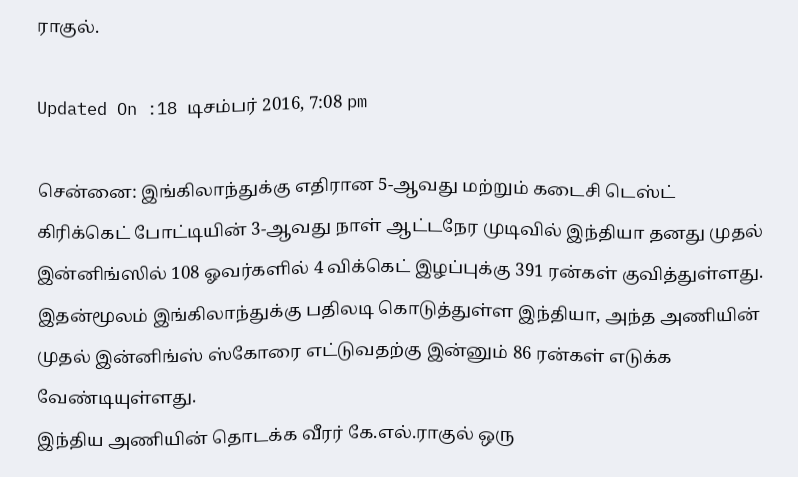ராகுல்.

Updated On :18 டிசம்பர் 2016, 7:08 pm

சென்னை: இங்கிலாந்துக்கு எதிரான 5-ஆவது மற்றும் கடைசி டெஸ்ட் கிரிக்கெட் போட்டியின் 3-ஆவது நாள் ஆட்டநேர முடிவில் இந்தியா தனது முதல் இன்னிங்ஸில் 108 ஓவர்களில் 4 விக்கெட் இழப்புக்கு 391 ரன்கள் குவித்துள்ளது.
இதன்மூலம் இங்கிலாந்துக்கு பதிலடி கொடுத்துள்ள இந்தியா, அந்த அணியின் முதல் இன்னிங்ஸ் ஸ்கோரை எட்டுவதற்கு இன்னும் 86 ரன்கள் எடுக்க வேண்டியுள்ளது.
இந்திய அணியின் தொடக்க வீரர் கே.எல்.ராகுல் ஒரு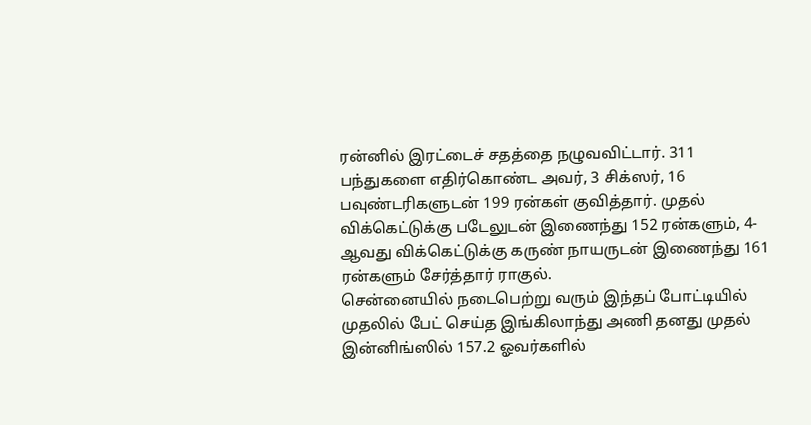ரன்னில் இரட்டைச் சதத்தை நழுவவிட்டார். 311 பந்துகளை எதிர்கொண்ட அவர், 3 சிக்ஸர், 16 பவுண்டரிகளுடன் 199 ரன்கள் குவித்தார். முதல் விக்கெட்டுக்கு படேலுடன் இணைந்து 152 ரன்களும், 4-ஆவது விக்கெட்டுக்கு கருண் நாயருடன் இணைந்து 161 ரன்களும் சேர்த்தார் ராகுல்.
சென்னையில் நடைபெற்று வரும் இந்தப் போட்டியில் முதலில் பேட் செய்த இங்கிலாந்து அணி தனது முதல் இன்னிங்ஸில் 157.2 ஓவர்களில்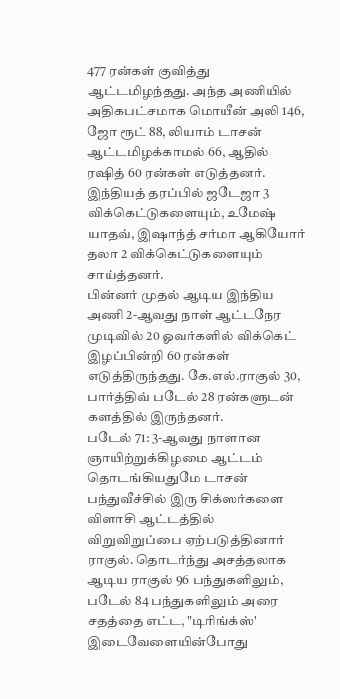477 ரன்கள் குவித்து ஆட்டமிழந்தது. அந்த அணியில் அதிகபட்சமாக மொயீன் அலி 146, ஜோ ரூட் 88, லியாம் டாசன் ஆட்டமிழக்காமல் 66, ஆதில் ரஷித் 60 ரன்கள் எடுத்தனர்.
இந்தியத் தரப்பில் ஜடேஜா 3 விக்கெட்டுகளையும், உமேஷ் யாதவ், இஷாந்த் சர்மா ஆகியோர் தலா 2 விக்கெட்டுகளையும் சாய்த்தனர்.
பின்னர் முதல் ஆடிய இந்திய அணி 2-ஆவது நாள் ஆட்டநேர முடிவில் 20 ஓவர்களில் விக்கெட் இழப்பின்றி 60 ரன்கள் எடுத்திருந்தது. கே.எல்.ராகுல் 30, பார்த்திவ் படேல் 28 ரன்களுடன் களத்தில் இருந்தனர்.
படேல் 71: 3-ஆவது நாளான ஞாயிற்றுக்கிழமை ஆட்டம் தொடங்கியதுமே டாசன் பந்துவீச்சில் இரு சிக்ஸர்களை விளாசி ஆட்டத்தில் விறுவிறுப்பை ஏற்படுத்தினார் ராகுல். தொடர்ந்து அசத்தலாக ஆடிய ராகுல் 96 பந்துகளிலும், படேல் 84 பந்துகளிலும் அரை சதத்தை எட்ட, "டிரிங்க்ஸ்' இடைவேளையின்போது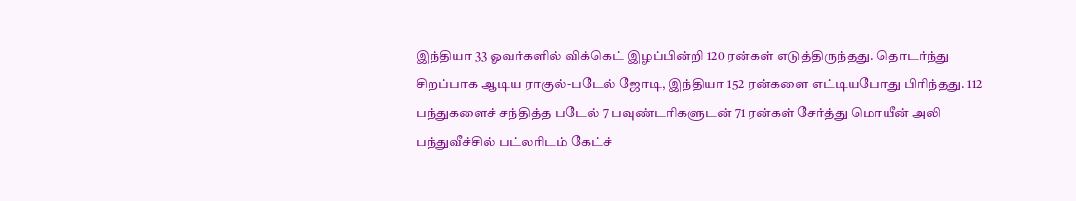இந்தியா 33 ஓவர்களில் விக்கெட் இழப்பின்றி 120 ரன்கள் எடுத்திருந்தது. தொடர்ந்து சிறப்பாக ஆடிய ராகுல்-படேல் ஜோடி, இந்தியா 152 ரன்களை எட்டியபோது பிரிந்தது. 112 பந்துகளைச் சந்தித்த படேல் 7 பவுண்டரிகளுடன் 71 ரன்கள் சேர்த்து மொயீன் அலி பந்துவீச்சில் பட்லரிடம் கேட்ச்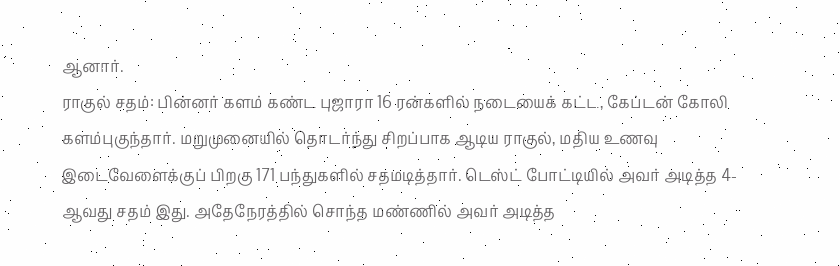ஆனார்.
ராகுல் சதம்: பின்னர் களம் கண்ட புஜாரா 16 ரன்களில் நடையைக் கட்ட, கேப்டன் கோலி களம்புகுந்தார். மறுமுனையில் தொடர்ந்து சிறப்பாக ஆடிய ராகுல், மதிய உணவு இடைவேளைக்குப் பிறகு 171 பந்துகளில் சதமடித்தார். டெஸ்ட் போட்டியில் அவர் அடித்த 4-ஆவது சதம் இது. அதேநேரத்தில் சொந்த மண்ணில் அவர் அடித்த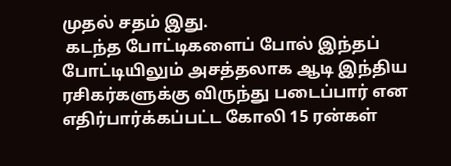முதல் சதம் இது.
 கடந்த போட்டிகளைப் போல் இந்தப் போட்டியிலும் அசத்தலாக ஆடி இந்திய ரசிகர்களுக்கு விருந்து படைப்பார் என எதிர்பார்க்கப்பட்ட கோலி 15 ரன்கள்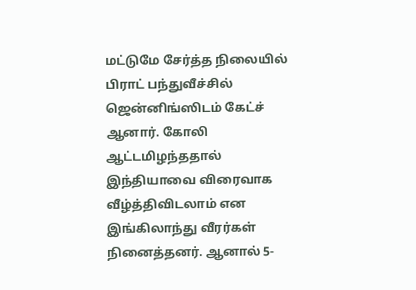மட்டுமே சேர்த்த நிலையில் பிராட் பந்துவீச்சில் ஜென்னிங்ஸிடம் கேட்ச் ஆனார். கோலி ஆட்டமிழந்ததால் இந்தியாவை விரைவாக வீழ்த்திவிடலாம் என இங்கிலாந்து வீரர்கள் நினைத்தனர். ஆனால் 5-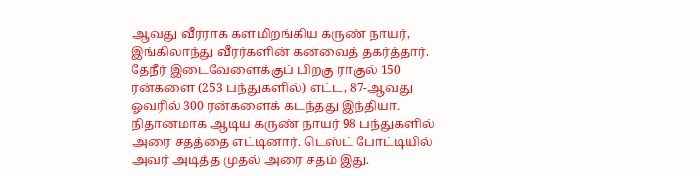ஆவது வீரராக களமிறங்கிய கருண் நாயர், இங்கிலாந்து வீரர்களின் கனவைத் தகர்த்தார்.
தேநீர் இடைவேளைக்குப் பிறகு ராகுல் 150 ரன்களை (253 பந்துகளில்) எட்ட, 87-ஆவது ஓவரில் 300 ரன்களைக் கடந்தது இந்தியா. நிதானமாக ஆடிய கருண் நாயர் 98 பந்துகளில் அரை சதத்தை எட்டினார். டெஸ்ட் போட்டியில் அவர் அடித்த முதல் அரை சதம் இது.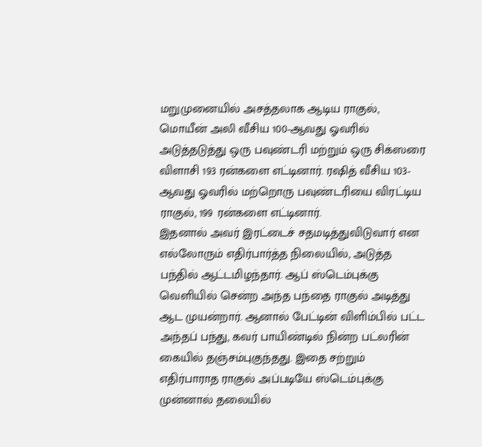மறுமுனையில் அசத்தலாக ஆடிய ராகுல், மொயீன் அலி வீசிய 100-ஆவது ஓவரில் அடுத்தடுத்து ஒரு பவுண்டரி மற்றும் ஒரு சிக்ஸரை விளாசி 193 ரன்களை எட்டினார். ரஷித் வீசிய 103-ஆவது ஓவரில் மற்றொரு பவுண்டரியை விரட்டிய ராகுல், 199 ரன்களை எட்டினார்.
இதனால் அவர் இரட்டைச் சதமடித்துவிடுவார் என எல்லோரும் எதிர்பார்த்த நிலையில், அடுத்த பந்தில் ஆட்டமிழந்தார். ஆப் ஸ்டெம்புக்கு வெளியில் சென்ற அந்த பந்தை ராகுல் அடித்து ஆட முயன்றார். ஆனால் பேட்டின் விளிம்பில் பட்ட அந்தப் பந்து, கவர் பாயிண்டில் நின்ற பட்லரின் கையில் தஞ்சம்புகுந்தது. இதை சற்றும் எதிர்பாராத ராகுல் அப்படியே ஸ்டெம்புக்கு முன்னால் தலையில்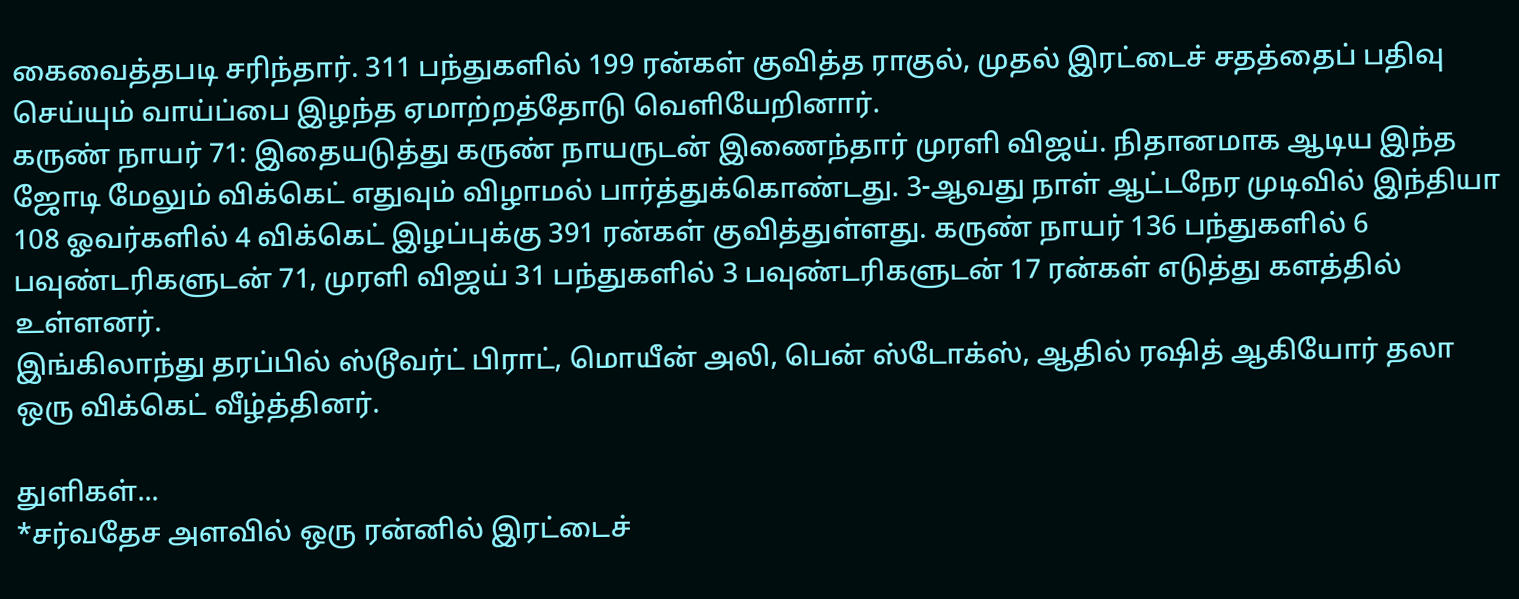கைவைத்தபடி சரிந்தார். 311 பந்துகளில் 199 ரன்கள் குவித்த ராகுல், முதல் இரட்டைச் சதத்தைப் பதிவு செய்யும் வாய்ப்பை இழந்த ஏமாற்றத்தோடு வெளியேறினார்.
கருண் நாயர் 71: இதையடுத்து கருண் நாயருடன் இணைந்தார் முரளி விஜய். நிதானமாக ஆடிய இந்த ஜோடி மேலும் விக்கெட் எதுவும் விழாமல் பார்த்துக்கொண்டது. 3-ஆவது நாள் ஆட்டநேர முடிவில் இந்தியா 108 ஓவர்களில் 4 விக்கெட் இழப்புக்கு 391 ரன்கள் குவித்துள்ளது. கருண் நாயர் 136 பந்துகளில் 6 பவுண்டரிகளுடன் 71, முரளி விஜய் 31 பந்துகளில் 3 பவுண்டரிகளுடன் 17 ரன்கள் எடுத்து களத்தில் உள்ளனர்.
இங்கிலாந்து தரப்பில் ஸ்டூவர்ட் பிராட், மொயீன் அலி, பென் ஸ்டோக்ஸ், ஆதில் ரஷித் ஆகியோர் தலா ஒரு விக்கெட் வீழ்த்தினர்.

துளிகள்...
*சர்வதேச அளவில் ஒரு ரன்னில் இரட்டைச்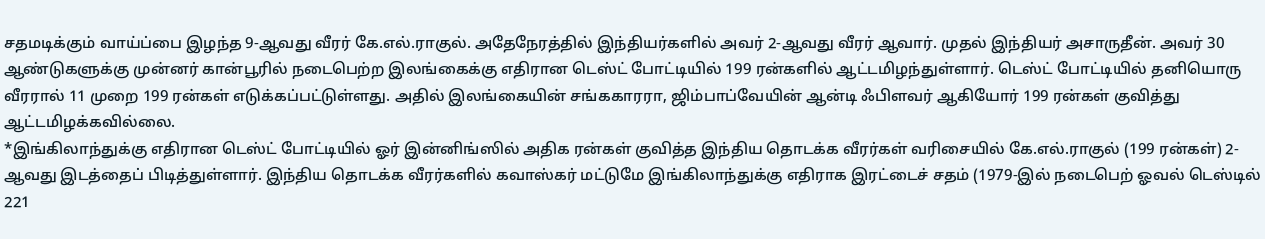சதமடிக்கும் வாய்ப்பை இழந்த 9-ஆவது வீரர் கே.எல்.ராகுல். அதேநேரத்தில் இந்தியர்களில் அவர் 2-ஆவது வீரர் ஆவார். முதல் இந்தியர் அசாருதீன். அவர் 30 ஆண்டுகளுக்கு முன்னர் கான்பூரில் நடைபெற்ற இலங்கைக்கு எதிரான டெஸ்ட் போட்டியில் 199 ரன்களில் ஆட்டமிழந்துள்ளார். டெஸ்ட் போட்டியில் தனியொரு வீரரால் 11 முறை 199 ரன்கள் எடுக்கப்பட்டுள்ளது. அதில் இலங்கையின் சங்ககாரரா, ஜிம்பாப்வேயின் ஆன்டி ஃபிளவர் ஆகியோர் 199 ரன்கள் குவித்து ஆட்டமிழக்கவில்லை.
*இங்கிலாந்துக்கு எதிரான டெஸ்ட் போட்டியில் ஓர் இன்னிங்ஸில் அதிக ரன்கள் குவித்த இந்திய தொடக்க வீரர்கள் வரிசையில் கே.எல்.ராகுல் (199 ரன்கள்) 2-ஆவது இடத்தைப் பிடித்துள்ளார். இந்திய தொடக்க வீரர்களில் கவாஸ்கர் மட்டுமே இங்கிலாந்துக்கு எதிராக இரட்டைச் சதம் (1979-இல் நடைபெற் ஓவல் டெஸ்டில் 221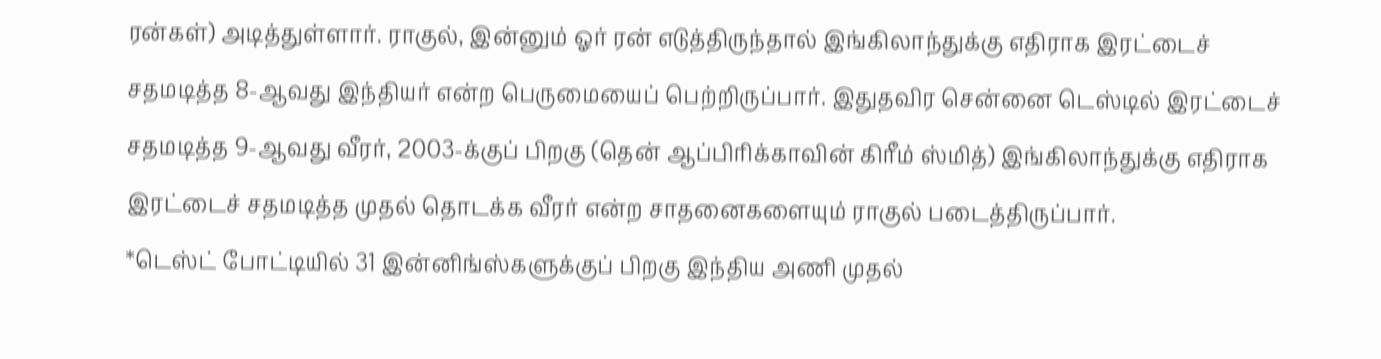ரன்கள்) அடித்துள்ளார். ராகுல், இன்னும் ஓர் ரன் எடுத்திருந்தால் இங்கிலாந்துக்கு எதிராக இரட்டைச் சதமடித்த 8-ஆவது இந்தியர் என்ற பெருமையைப் பெற்றிருப்பார். இதுதவிர சென்னை டெஸ்டில் இரட்டைச் சதமடித்த 9-ஆவது வீரர், 2003-க்குப் பிறகு (தென் ஆப்பிரிக்காவின் கிரீம் ஸ்மித்) இங்கிலாந்துக்கு எதிராக இரட்டைச் சதமடித்த முதல் தொடக்க வீரர் என்ற சாதனைகளையும் ராகுல் படைத்திருப்பார்.
*டெஸ்ட் போட்டியில் 31 இன்னிங்ஸ்களுக்குப் பிறகு இந்திய அணி முதல்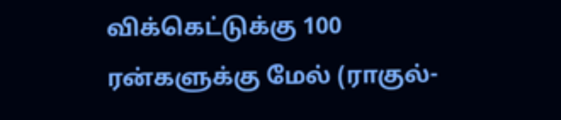விக்கெட்டுக்கு 100 ரன்களுக்கு மேல் (ராகுல்-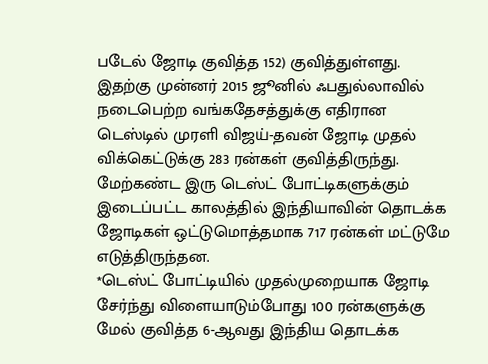படேல் ஜோடி குவித்த 152) குவித்துள்ளது. இதற்கு முன்னர் 2015 ஜூனில் ஃபதுல்லாவில் நடைபெற்ற வங்கதேசத்துக்கு எதிரான டெஸ்டில் முரளி விஜய்-தவன் ஜோடி முதல் விக்கெட்டுக்கு 283 ரன்கள் குவித்திருந்து. மேற்கண்ட இரு டெஸ்ட் போட்டிகளுக்கும் இடைப்பட்ட காலத்தில் இந்தியாவின் தொடக்க ஜோடிகள் ஒட்டுமொத்தமாக 717 ரன்கள் மட்டுமே எடுத்திருந்தன.
*டெஸ்ட் போட்டியில் முதல்முறையாக ஜோடி சேர்ந்து விளையாடும்போது 100 ரன்களுக்கு மேல் குவித்த 6-ஆவது இந்திய தொடக்க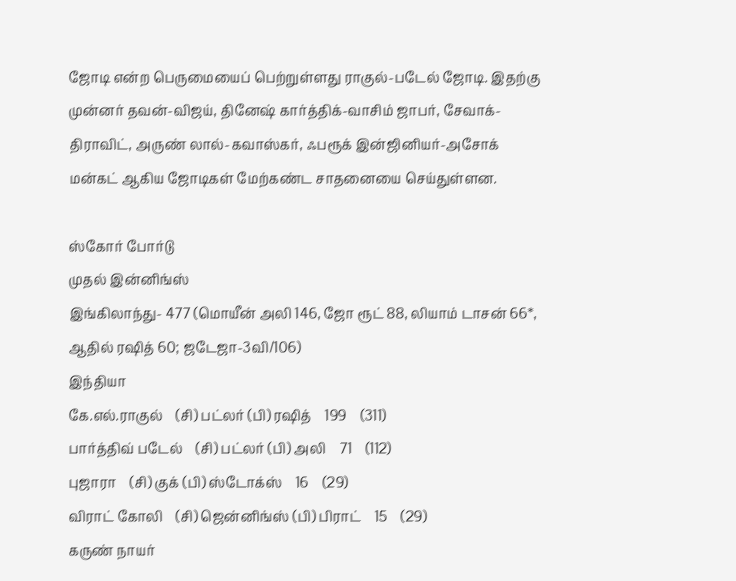ஜோடி என்ற பெருமையைப் பெற்றுள்ளது ராகுல்-படேல் ஜோடி. இதற்கு முன்னர் தவன்-விஜய், தினேஷ் கார்த்திக்-வாசிம் ஜாபர், சேவாக்-திராவிட், அருண் லால்-கவாஸ்கர், ஃபரூக் இன்ஜினியர்-அசோக் மன்கட் ஆகிய ஜோடிகள் மேற்கண்ட சாதனையை செய்துள்ளன.

ஸ்கோர் போர்டு
முதல் இன்னிங்ஸ்
இங்கிலாந்து- 477 (மொயீன் அலி 146, ஜோ ரூட் 88, லியாம் டாசன் 66*, ஆதில் ரஷித் 60; ஜடேஜா-3வி/106)
இந்தியா
கே.எல்.ராகுல்    (சி) பட்லர் (பி) ரஷித்    199    (311)
பார்த்திவ் படேல்    (சி) பட்லர் (பி) அலி    71    (112)
புஜாரா    (சி) குக் (பி) ஸ்டோக்ஸ்    16    (29)
விராட் கோலி    (சி) ஜென்னிங்ஸ் (பி) பிராட்    15    (29)
கருண் நாயர்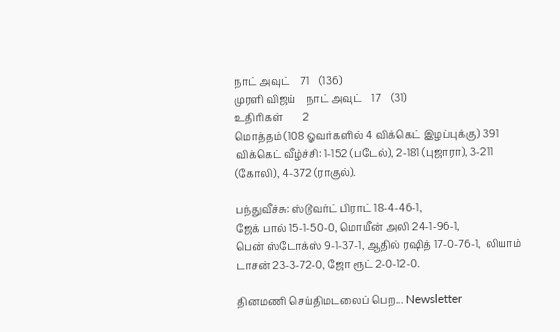நாட் அவுட்    71    (136)
முரளி விஜய்    நாட் அவுட்    17    (31)
உதிரிகள்        2
மொத்தம் (108 ஓவர்களில் 4 விக்கெட் இழப்புக்கு) 391
விக்கெட் வீழ்ச்சி: 1-152 (படேல்), 2-181 (புஜாரா), 3-211 (கோலி), 4-372 (ராகுல்).

பந்துவீச்சு: ஸ்டூவர்ட் பிராட் 18-4-46-1,
ஜேக் பால் 15-1-50-0, மொயீன் அலி 24-1-96-1,
பென் ஸ்டோக்ஸ் 9-1-37-1, ஆதில் ரஷித் 17-0-76-1,  லியாம் டாசன் 23-3-72-0, ஜோ ரூட் 2-0-12-0.

தினமணி செய்திமடலைப் பெற... Newsletter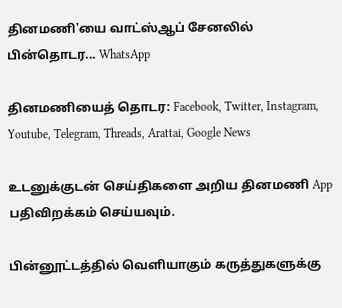தினமணி'யை வாட்ஸ்ஆப் சேனலில் பின்தொடர... WhatsApp

தினமணியைத் தொடர: Facebook, Twitter, Instagram, Youtube, Telegram, Threads, Arattai, Google News

உடனுக்குடன் செய்திகளை அறிய தினமணி App பதிவிறக்கம் செய்யவும்.

பின்னூட்டத்தில் வெளியாகும் கருத்துகளுக்கு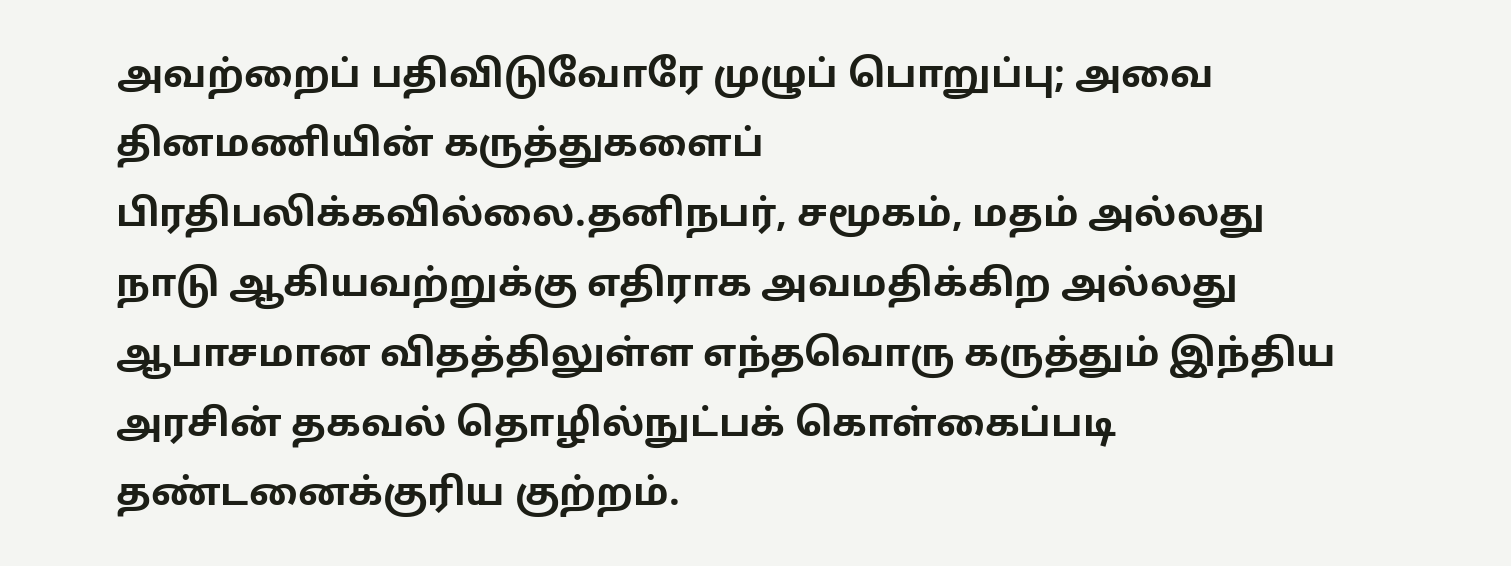அவற்றைப் பதிவிடுவோரே முழுப் பொறுப்பு; அவை தினமணியின் கருத்துகளைப் பிரதிபலிக்கவில்லை.தனிநபர், சமூகம், மதம் அல்லது நாடு ஆகியவற்றுக்கு எதிராக அவமதிக்கிற அல்லது ஆபாசமான விதத்திலுள்ள எந்தவொரு கருத்தும் இந்திய அரசின் தகவல் தொழில்நுட்பக் கொள்கைப்படி தண்டனைக்குரிய குற்றம்.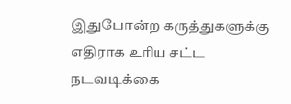இதுபோன்ற கருத்துகளுக்கு எதிராக உரிய சட்ட நடவடிக்கை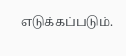எடுக்கப்படும்.